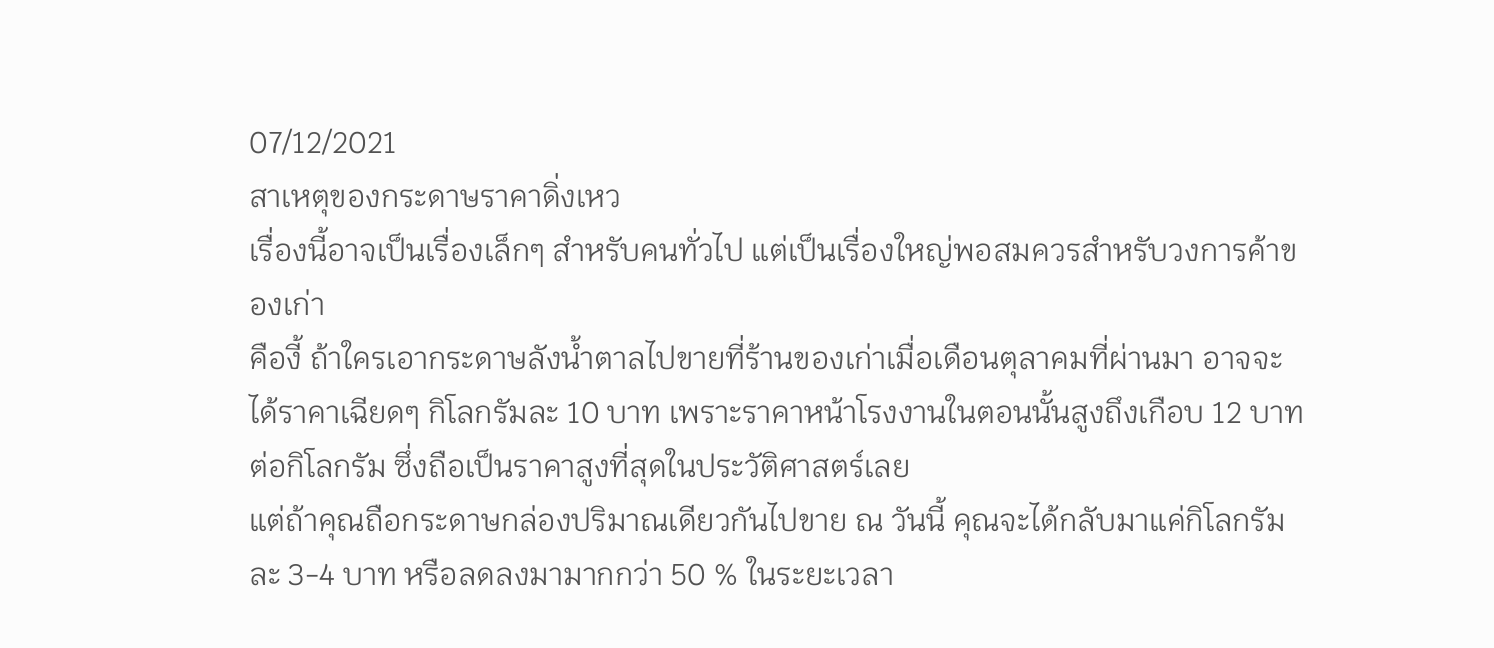07/12/2021
สาเหตุของกระดาษราคาดิ่งเหว
เรื่องนี้อาจเป็นเรื่องเล็กๆ สำหรับคนทั่วไป แต่เป็นเรื่องใหญ่พอสมควรสำหรับวงการค้าของเก่า
คืองี้ ถ้าใครเอากระดาษลังน้ำตาลไปขายที่ร้านของเก่าเมื่อเดือนตุลาคมที่ผ่านมา อาจจะได้ราคาเฉียดๆ กิโลกรัมละ 10 บาท เพราะราคาหน้าโรงงานในตอนนั้นสูงถึงเกือบ 12 บาทต่อกิโลกรัม ซึ่งถือเป็นราคาสูงที่สุดในประวัติศาสตร์เลย
แต่ถ้าคุณถือกระดาษกล่องปริมาณเดียวกันไปขาย ณ วันนี้ คุณจะได้กลับมาแค่กิโลกรัมละ 3-4 บาท หรือลดลงมามากกว่า 50 % ในระยะเวลา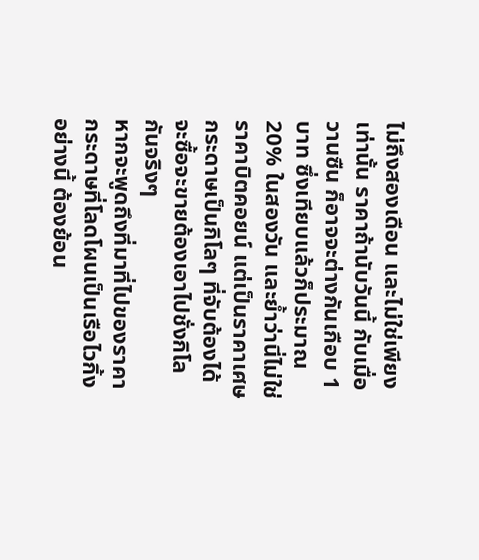ไม่ถึงสองเดือน และไม่ใช่เพียงเท่านั้น ราคาถ้านับวันนี้ กับเมื่อวานซืน ก็อาจจะต่างกันเกือบ 1 บาท ซึ่งเทียบแล้วก็ประมาณ 20% ในสองวัน และย้ำว่านี่ไม่ใช่ราคาบิตคอยน์ แต่เป็นราคาเศษกระดาษเป็นกิโลๆ ที่จับต้องได้ จะซื้อจะขายต้องเอาไปชั่งกิโลกันจริงๆ
หากจะพูดถึงที่มาที่ไปของราคากระดาษที่โลดโผนเป็นเรือไวกิ้งอย่างนี้ ต้องย้อน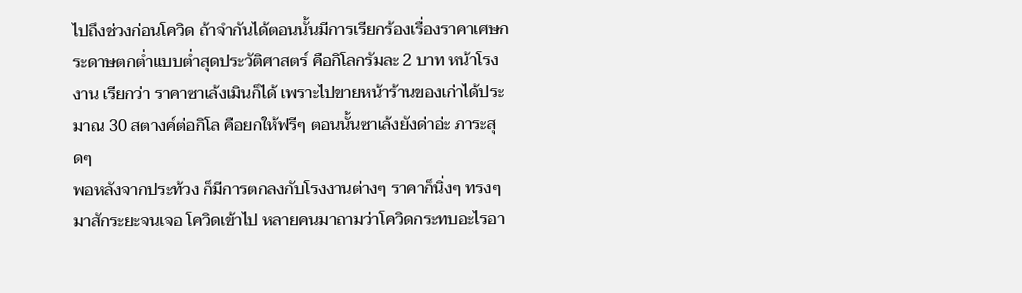ไปถึงช่วงก่อนโควิด ถ้าจำกันได้ตอนนั้นมีการเรียกร้องเรื่องราคาเศษกระดาษตกต่ำแบบต่ำสุดประวัติศาสตร์ คือกิโลกรัมละ 2 บาท หน้าโรงงาน เรียกว่า ราคาซาเล้งเมินก็ได้ เพราะไปขายหน้าร้านของเก่าได้ประมาณ 30 สตางค์ต่อกิโล คือยกให้ฟรีๆ ตอนนั้นซาเล้งยังด่าอ่ะ ภาระสุดๆ
พอหลังจากประท้วง ก็มีการตกลงกับโรงงานต่างๆ ราคาก็นิ่งๆ ทรงๆ มาสักระยะจนเจอ โควิดเข้าไป หลายคนมาถามว่าโควิดกระทบอะไรอา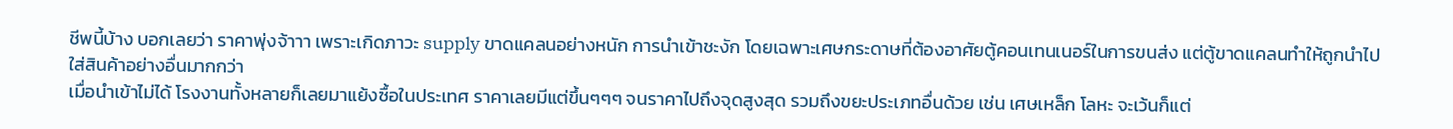ชีพนี้บ้าง บอกเลยว่า ราคาพุ่งจ้าาา เพราะเกิดภาวะ supply ขาดแคลนอย่างหนัก การนำเข้าชะงัก โดยเฉพาะเศษกระดาษที่ต้องอาศัยตู้คอนเทนเนอร์ในการขนส่ง แต่ตู้ขาดแคลนทำให้ถูกนำไปใส่สินค้าอย่างอื่นมากกว่า
เมื่อนำเข้าไม่ได้ โรงงานทั้งหลายก็เลยมาแย้งซื้อในประเทศ ราคาเลยมีแต่ขึ้นๆๆๆ จนราคาไปถึงจุดสูงสุด รวมถึงขยะประเภทอื่นด้วย เช่น เศษเหล็ก โลหะ จะเว้นก็แต่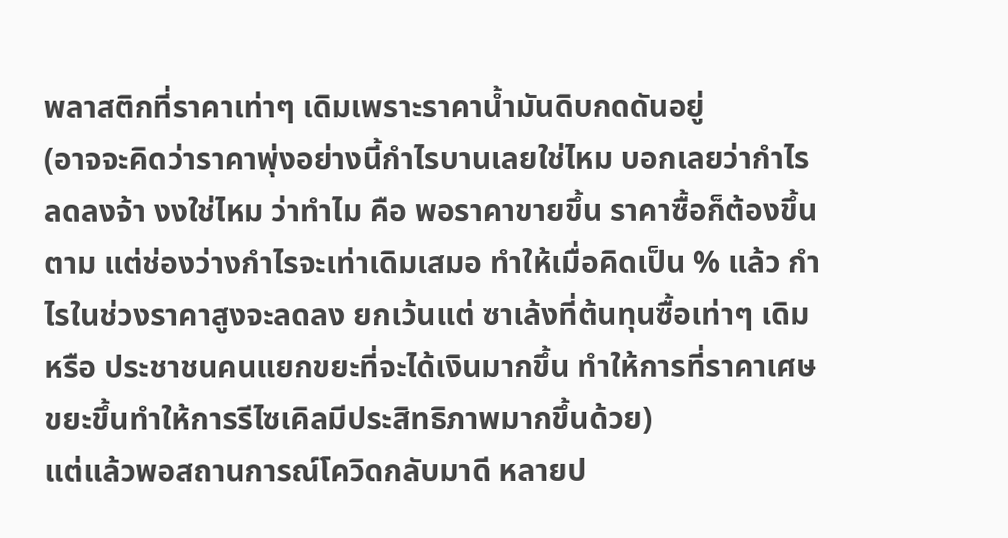พลาสติกที่ราคาเท่าๆ เดิมเพราะราคาน้ำมันดิบกดดันอยู่
(อาจจะคิดว่าราคาพุ่งอย่างนี้กำไรบานเลยใช่ไหม บอกเลยว่ากำไรลดลงจ้า งงใช่ไหม ว่าทำไม คือ พอราคาขายขึ้น ราคาซื้อก็ต้องขึ้นตาม แต่ช่องว่างกำไรจะเท่าเดิมเสมอ ทำให้เมื่อคิดเป็น % แล้ว กำไรในช่วงราคาสูงจะลดลง ยกเว้นแต่ ซาเล้งที่ต้นทุนซื้อเท่าๆ เดิม หรือ ประชาชนคนแยกขยะที่จะได้เงินมากขึ้น ทำให้การที่ราคาเศษขยะขึ้นทำให้การรีไซเคิลมีประสิทธิภาพมากขึ้นด้วย)
แต่แล้วพอสถานการณ์โควิดกลับมาดี หลายป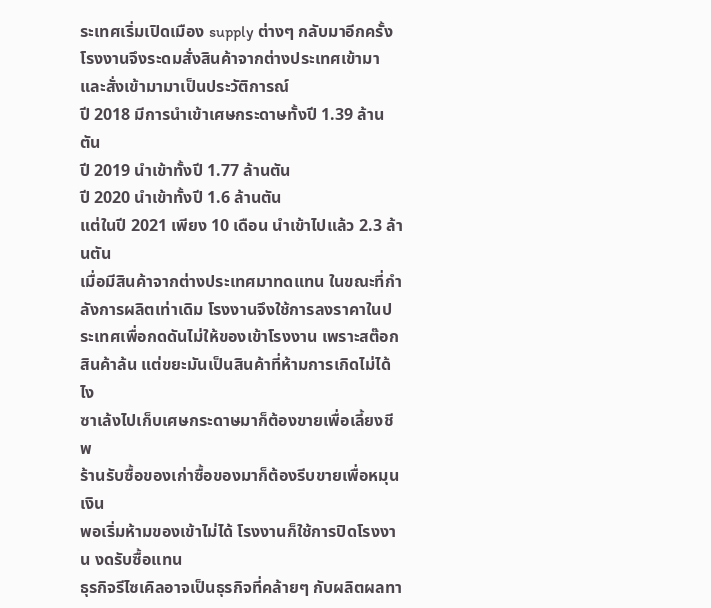ระเทศเริ่มเปิดเมือง supply ต่างๆ กลับมาอีกครั้ง โรงงานจึงระดมสั่งสินค้าจากต่างประเทศเข้ามา และสั่งเข้ามามาเป็นประวัติการณ์
ปี 2018 มีการนำเข้าเศษกระดาษทั้งปี 1.39 ล้านตัน
ปี 2019 นำเข้าทั้งปี 1.77 ล้านตัน
ปี 2020 นำเข้าทั้งปี 1.6 ล้านตัน
แต่ในปี 2021 เพียง 10 เดือน นำเข้าไปแล้ว 2.3 ล้านตัน
เมื่อมีสินค้าจากต่างประเทศมาทดแทน ในขณะที่กำลังการผลิตเท่าเดิม โรงงานจึงใช้การลงราคาในประเทศเพื่อกดดันไม่ให้ของเข้าโรงงาน เพราะสต๊อกสินค้าล้น แต่ขยะมันเป็นสินค้าที่ห้ามการเกิดไม่ได้ไง
ซาเล้งไปเก็บเศษกระดาษมาก็ต้องขายเพื่อเลี้ยงชีพ
ร้านรับซื้อของเก่าซื้อของมาก็ต้องรีบขายเพื่อหมุนเงิน
พอเริ่มห้ามของเข้าไม่ได้ โรงงานก็ใช้การปิดโรงงาน งดรับซื้อแทน
ธุรกิจรีไซเคิลอาจเป็นธุรกิจที่คล้ายๆ กับผลิตผลทา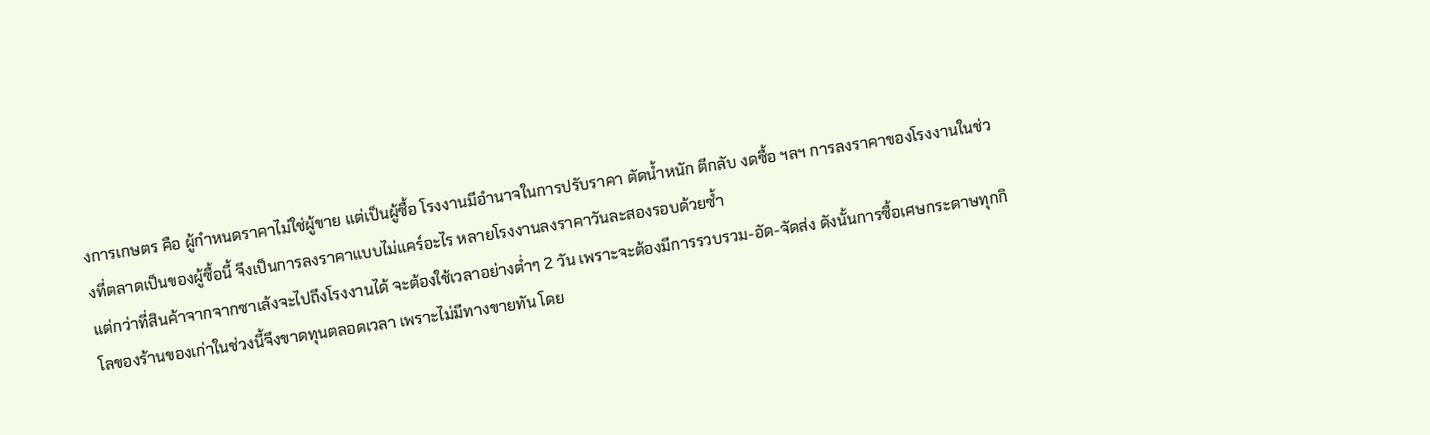งการเกษตร คือ ผู้กำหนดราคาไม่ใช่ผู้ขาย แต่เป็นผู้ซื้อ โรงงานมีอำนาจในการปรับราคา ตัดน้ำหนัก ตีกลับ งดซื้อ ฯลฯ การลงราคาของโรงงานในช่วงที่ตลาดเป็นของผู้ซื้อนี้ จึงเป็นการลงราคาแบบไม่แคร์อะไร หลายโรงงานลงราคาวันละสองรอบด้วยซ้ำ
แต่กว่าที่สินค้าจากจากซาเล้งจะไปถึงโรงงานได้ จะต้องใช้เวลาอย่างต่ำๆ 2 วัน เพราะจะต้องมีการรวบรวม-อัด-จัดส่ง ดังนั้นการซื้อเศษกระดาษทุกกิโลของร้านของเก่าในช่วงนี้จึงขาดทุนตลอดเวลา เพราะไม่มีทางขายทัน โดย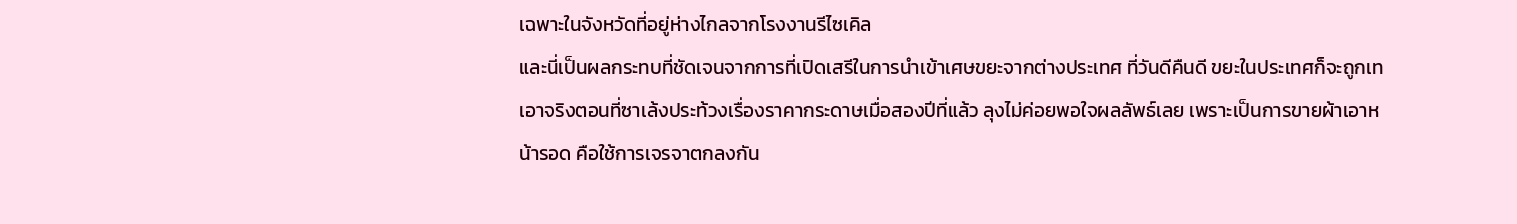เฉพาะในจังหวัดที่อยู่ห่างไกลจากโรงงานรีไซเคิล
และนี่เป็นผลกระทบที่ชัดเจนจากการที่เปิดเสรีในการนำเข้าเศษขยะจากต่างประเทศ ที่วันดีคืนดี ขยะในประเทศก็จะถูกเท
เอาจริงตอนที่ซาเล้งประท้วงเรื่องราคากระดาษเมื่อสองปีที่แล้ว ลุงไม่ค่อยพอใจผลลัพธ์เลย เพราะเป็นการขายผ้าเอาหน้ารอด คือใช้การเจรจาตกลงกัน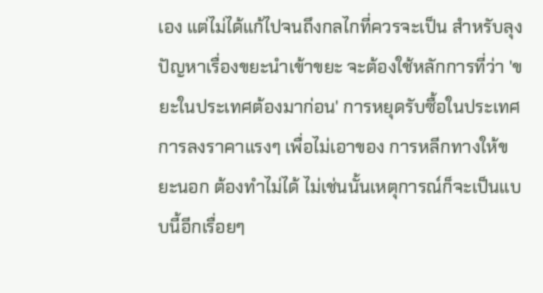เอง แต่ไม่ได้แก้ไปจนถึงกลไกที่ควรจะเป็น สำหรับลุง ปัญหาเรื่องขยะนำเข้าขยะ จะต้องใช้หลักการที่ว่า 'ขยะในประเทศต้องมาก่อน' การหยุดรับซื้อในประเทศ การลงราคาแรงๆ เพื่อไม่เอาของ การหลีกทางให้ขยะนอก ต้องทำไม่ได้ ไม่เช่นนั้นเหตุการณ์ก็จะเป็นแบบนี้อีกเรื่อยๆ